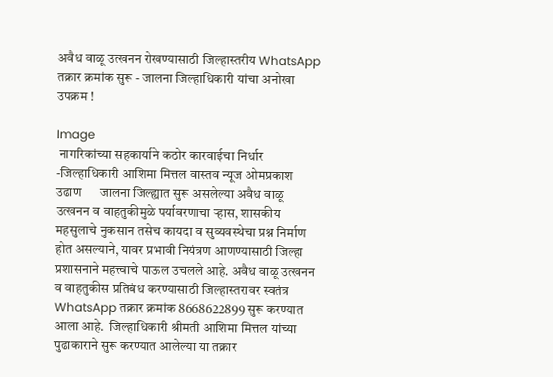अवैध वाळू उत्खनन रोखण्यासाठी जिल्हास्तरीय WhatsApp तक्रार क्रमांक सुरू - जालना जिल्हाधिकारी यांचा अनोखा उपक्रम !

Image
 नागरिकांच्या सहकार्याने कठोर कारवाईचा निर्धार -जिल्हाधिकारी आशिमा मित्तल वास्तव न्यूज ओमप्रकाश उढाण      जालना जिल्ह्यात सुरू असलेल्या अवैध वाळू उत्खनन व वाहतुकीमुळे पर्यावरणाचा ऱ्हास, शासकीय महसुलाचे नुकसान तसेच कायदा व सुव्यवस्थेचा प्रश्न निर्माण होत असल्याने, यावर प्रभावी नियंत्रण आणण्यासाठी जिल्हा प्रशासनाने महत्त्वाचे पाऊल उचलले आहे. अवैध वाळू उत्खनन व वाहतुकीस प्रतिबंध करण्यासाठी जिल्हास्तरावर स्वतंत्र WhatsApp तक्रार क्रमांक 8668622899 सुरू करण्यात आला आहे.  जिल्हाधिकारी श्रीमती आशिमा मित्तल यांच्या पुढाकाराने सुरू करण्यात आलेल्या या तक्रार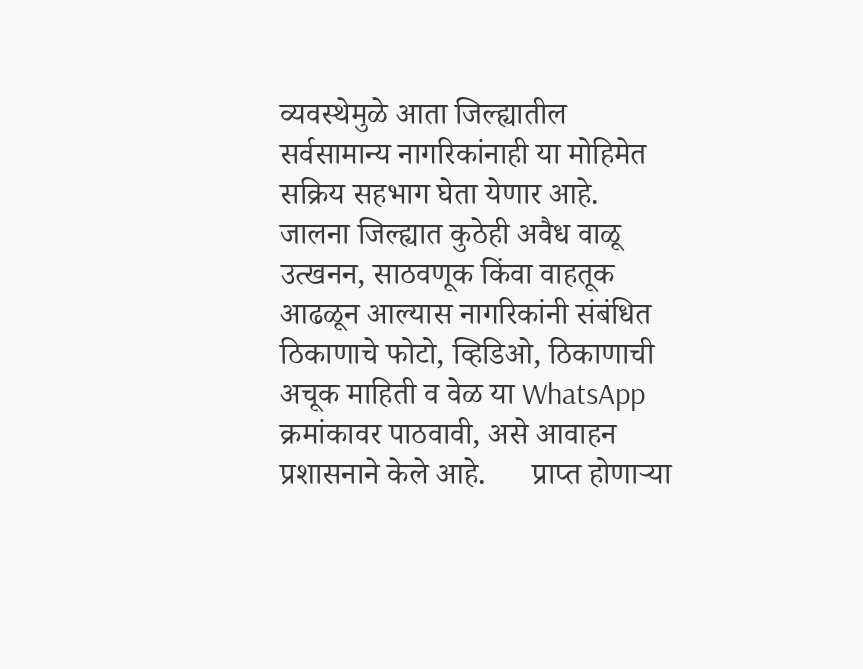व्यवस्थेमुळे आता जिल्ह्यातील सर्वसामान्य नागरिकांनाही या मोहिमेत सक्रिय सहभाग घेता येणार आहे. जालना जिल्ह्यात कुठेही अवैध वाळू उत्खनन, साठवणूक किंवा वाहतूक आढळून आल्यास नागरिकांनी संबंधित ठिकाणाचे फोटो, व्हिडिओ, ठिकाणाची अचूक माहिती व वेळ या WhatsApp क्रमांकावर पाठवावी, असे आवाहन प्रशासनाने केले आहे.      प्राप्त होणाऱ्या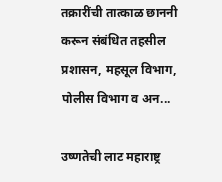तक्रारींची तात्काळ छाननी करून संबंधित तहसील प्रशासन, महसूल विभाग, पोलीस विभाग व अन...

उष्णतेची लाट महाराष्ट्र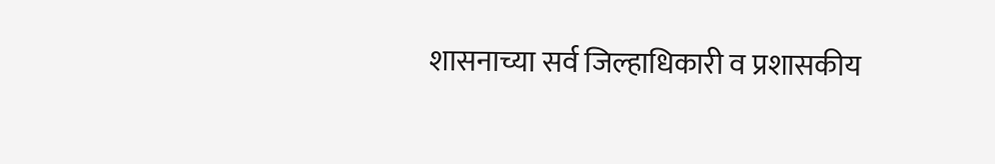शासनाच्या सर्व जिल्हाधिकारी व प्रशासकीय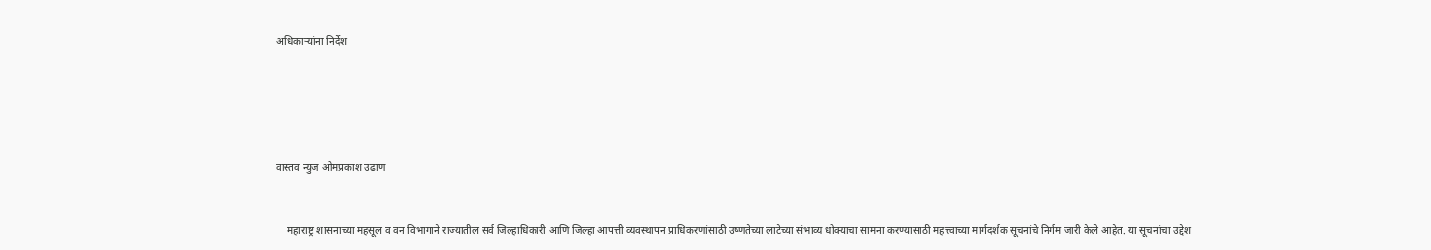अधिकाऱ्यांना निर्देश





वास्तव न्युज ओमप्रकाश उढाण


    महाराष्ट्र शासनाच्या महसूल व वन विभागाने राज्यातील सर्व जिल्हाधिकारी आणि जिल्हा आपत्ती व्यवस्थापन प्राधिकरणांसाठी उष्णतेच्या लाटेच्या संभाव्य धोक्याचा सामना करण्यासाठी महत्त्वाच्या मार्गदर्शक सूचनांचे निर्गम जारी केले आहेत. या सूचनांचा उद्देश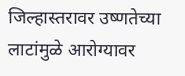जिल्हास्तरावर उष्णतेच्या लाटांमुळे आरोग्यावर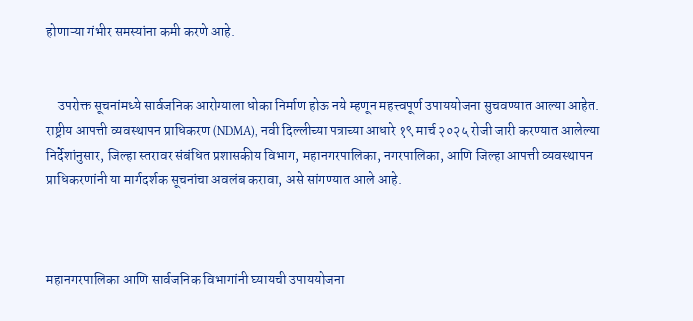होणाऱ्या गंभीर समस्यांना कमी करणे आहे.


    उपरोक्त सूचनांमध्ये सार्वजनिक आरोग्याला धोका निर्माण होऊ नये म्हणून महत्त्वपूर्ण उपाययोजना सुचवण्यात आल्या आहेत. राष्ट्रीय आपत्ती व्यवस्थापन प्राधिकरण (NDMA), नवी दिल्लीच्या पत्राच्या आधारे १९ मार्च २०२५ रोजी जारी करण्यात आलेल्या निर्देशांनुसार, जिल्हा स्तरावर संबंधित प्रशासकीय विभाग, महानगरपालिका, नगरपालिका, आणि जिल्हा आपत्ती व्यवस्थापन प्राधिकरणांनी या मार्गदर्शक सूचनांचा अवलंब करावा, असे सांगण्यात आले आहे.



महानगरपालिका आणि सार्वजनिक विभागांनी घ्यायची उपाययोजना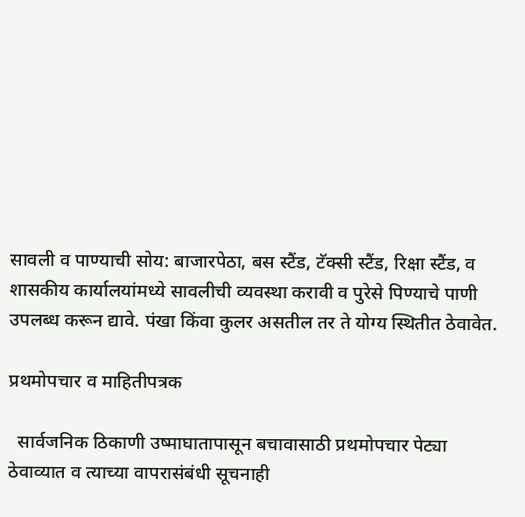सावली व पाण्याची सोय: बाजारपेठा, बस स्टैंड, टॅक्सी स्टैंड, रिक्षा स्टैंड, व शासकीय कार्यालयांमध्ये सावलीची व्यवस्था करावी व पुरेसे पिण्याचे पाणी उपलब्ध करून द्यावे. पंखा किंवा कुलर असतील तर ते योग्य स्थितीत ठेवावेत.

प्रथमोपचार व माहितीपत्रक

  सार्वजनिक ठिकाणी उष्माघातापासून बचावासाठी प्रथमोपचार पेट्या ठेवाव्यात व त्याच्या वापरासंबंधी सूचनाही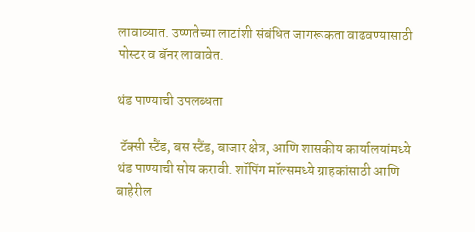लावाव्यात. उष्णतेच्या लाटांशी संबंधित जागरूकता वाढवण्यासाठी पोस्टर व बॅनर लावावेत.

थंड पाण्याची उपलब्धता

 टॅक्सी स्टैंड, बस स्टैंड, बाजार क्षेत्र, आणि शासकीय कार्यालयांमध्ये थंड पाण्याची सोय करावी. शॉपिंग मॉल्समध्ये ग्राहकांसाठी आणि बाहेरील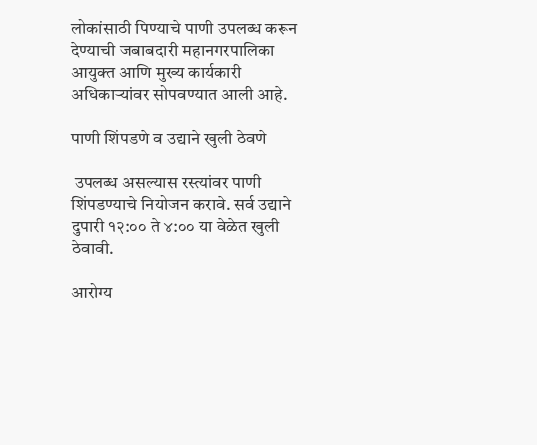लोकांसाठी पिण्याचे पाणी उपलब्ध करून देण्याची जबाबदारी महानगरपालिका आयुक्त आणि मुख्य कार्यकारी अधिकाऱ्यांवर सोपवण्यात आली आहे.

पाणी शिंपडणे व उद्याने खुली ठेवणे

 उपलब्ध असल्यास रस्त्यांवर पाणी शिंपडण्याचे नियोजन करावे. सर्व उद्याने दुपारी १२:०० ते ४:०० या वेळेत खुली ठेवावी.

आरोग्य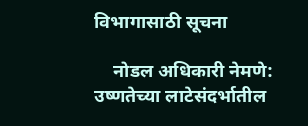विभागासाठी सूचना

    नोडल अधिकारी नेमणे: उष्णतेच्या लाटेसंदर्भातील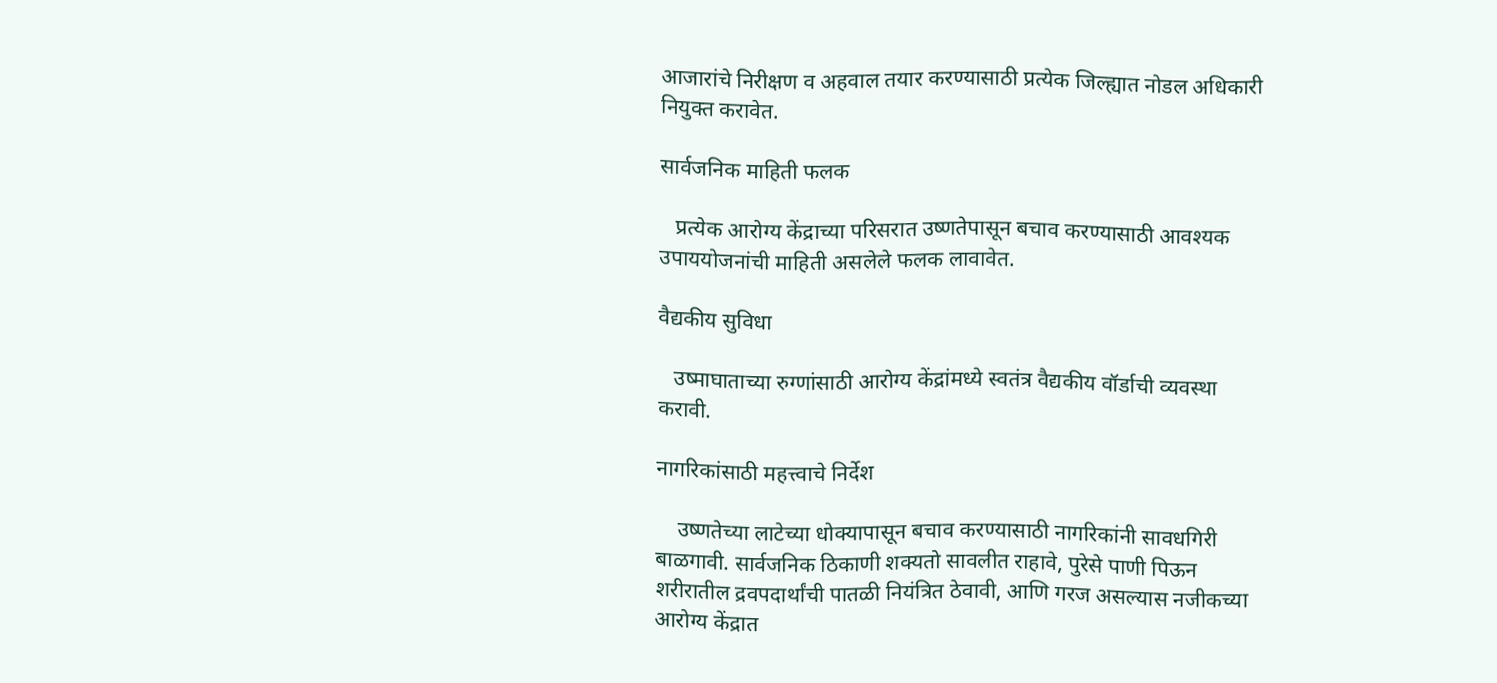आजारांचे निरीक्षण व अहवाल तयार करण्यासाठी प्रत्येक जिल्ह्यात नोडल अधिकारी नियुक्त करावेत.

सार्वजनिक माहिती फलक

   प्रत्येक आरोग्य केंद्राच्या परिसरात उष्णतेपासून बचाव करण्यासाठी आवश्यक उपाययोजनांची माहिती असलेले फलक लावावेत.

वैद्यकीय सुविधा

   उष्माघाताच्या रुग्णांसाठी आरोग्य केंद्रांमध्ये स्वतंत्र वैद्यकीय वॉर्डाची व्यवस्था करावी.

नागरिकांसाठी महत्त्वाचे निर्देश

    उष्णतेच्या लाटेच्या धोक्यापासून बचाव करण्यासाठी नागरिकांनी सावधगिरी बाळगावी. सार्वजनिक ठिकाणी शक्यतो सावलीत राहावे, पुरेसे पाणी पिऊन शरीरातील द्रवपदार्थांची पातळी नियंत्रित ठेवावी, आणि गरज असल्यास नजीकच्या आरोग्य केंद्रात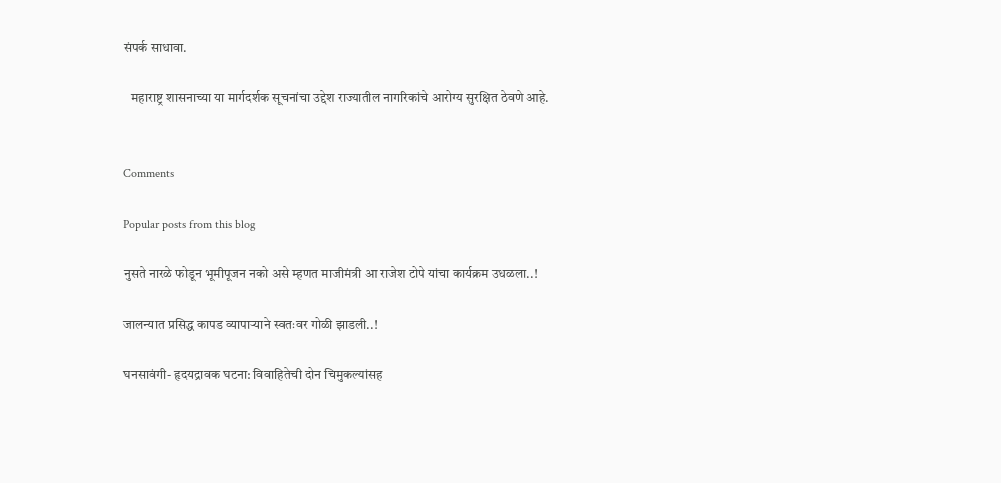संपर्क साधावा.

   महाराष्ट्र शासनाच्या या मार्गदर्शक सूचनांचा उद्देश राज्यातील नागरिकांचे आरोग्य सुरक्षित ठेवणे आहे.


Comments

Popular posts from this blog

नुसते नारळे फोडून भूमीपूजन नको असे म्हणत माजीमंत्री आ राजेश टोपे यांचा कार्यक्रम उधळला..!

जालन्यात प्रसिद्ध कापड व्यापाऱ्याने स्वतःवर गोळी झाडली..!

घनसावंगी- हृदयद्रावक घटना: विवाहितेची दोन चिमुकल्यांसह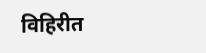विहिरीत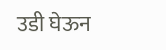उडी घेऊन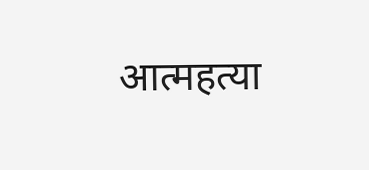आत्महत्या